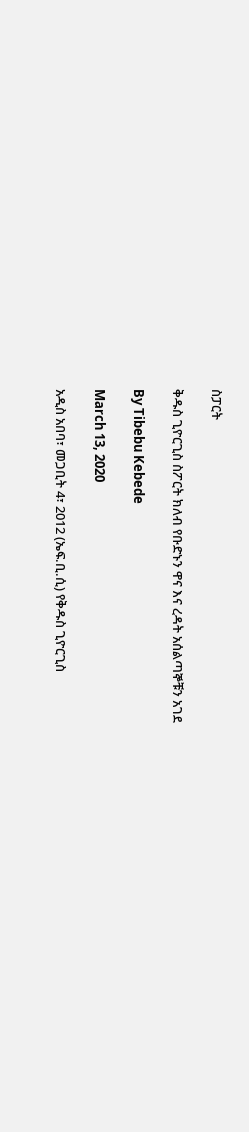ስፓርት

ቅዱስ ጊዮርጊስ ስፖርት ክለብ የቡድኑን ዋና እና ረዳት አሰልጣኞቹን አገደ

By Tibebu Kebede

March 13, 2020

አዲስ አበባ፣ መጋቢት 4፣ 2012 (ኤፍ.ቢ.ሲ) የቅዱስ ጊዮርጊስ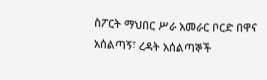ስፖርት ማህበር ሥራ አመራር ቦርድ በዋና አሰልጣኝ፣ ረዳት አሰልጣኞች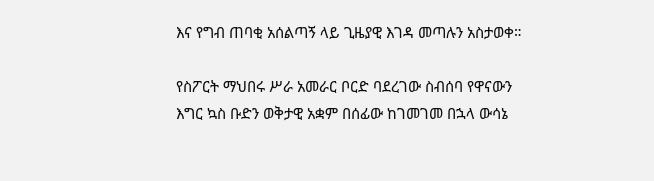እና የግብ ጠባቂ አሰልጣኝ ላይ ጊዜያዊ እገዳ መጣሉን አስታወቀ።

የስፖርት ማህበሩ ሥራ አመራር ቦርድ ባደረገው ስብሰባ የዋናውን እግር ኳስ ቡድን ወቅታዊ አቋም በሰፊው ከገመገመ በኋላ ውሳኔ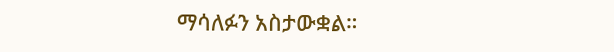ማሳለፉን አስታውቋል።